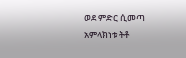ወደ ምድር ሲመጣ አምላክነቱ ትቶ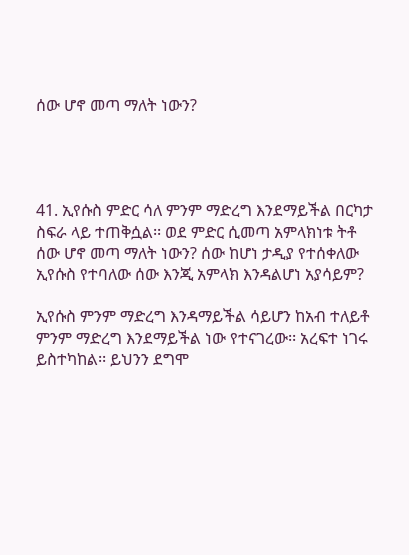ሰው ሆኖ መጣ ማለት ነውን?




41. ኢየሱስ ምድር ሳለ ምንም ማድረግ እንደማይችል በርካታ ስፍራ ላይ ተጠቅሷል፡፡ ወደ ምድር ሲመጣ አምላክነቱ ትቶ ሰው ሆኖ መጣ ማለት ነውን? ሰው ከሆነ ታዲያ የተሰቀለው ኢየሱስ የተባለው ሰው እንጂ አምላክ እንዳልሆነ አያሳይም?

ኢየሱስ ምንም ማድረግ እንዳማይችል ሳይሆን ከአብ ተለይቶ ምንም ማድረግ እንደማይችል ነው የተናገረው፡፡ አረፍተ ነገሩ ይስተካከል፡፡ ይህንን ደግሞ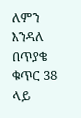ለምን እንዳለ በጥያቄ ቁጥር 38 ላይ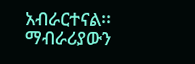አብራርተናል፡፡ ማብራሪያውን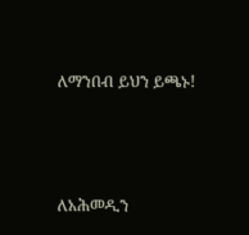ለማንበብ ይህን ይጫኑ!





ለአሕመዲን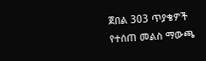ጀበል 303 ጥያቄዎች የተሰጠ መልስ ማውጫ